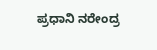ಪ್ರಧಾನಿ ನರೇಂದ್ರ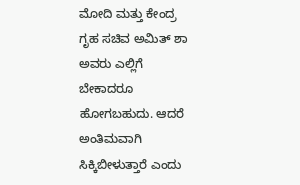ಮೋದಿ ಮತ್ತು ಕೇಂದ್ರ ಗೃಹ ಸಚಿವ ಅಮಿತ್ ಶಾ ಅವರು ಎಲ್ಲಿಗೆ ಬೇಕಾದರೂ ಹೋಗಬಹುದು. ಆದರೆ ಅಂತಿಮವಾಗಿ ಸಿಕ್ಕಿಬೀಳುತ್ತಾರೆ ಎಂದು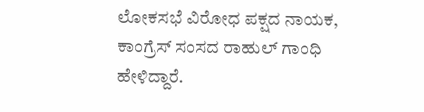ಲೋಕಸಭೆ ವಿರೋಧ ಪಕ್ಷದ ನಾಯಕ, ಕಾಂಗ್ರೆಸ್ ಸಂಸದ ರಾಹುಲ್ ಗಾಂಧಿ ಹೇಳಿದ್ದಾರೆ.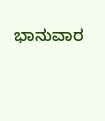ಭಾನುವಾರ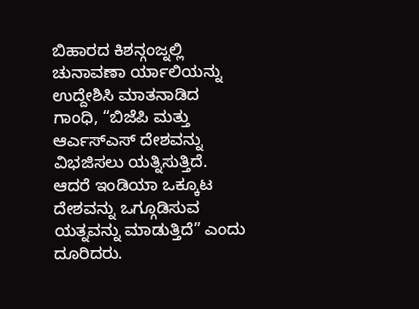ಬಿಹಾರದ ಕಿಶನ್ಗಂಜ್ನಲ್ಲಿ ಚುನಾವಣಾ ರ್ಯಾಲಿಯನ್ನು ಉದ್ದೇಶಿಸಿ ಮಾತನಾಡಿದ ಗಾಂಧಿ, “ಬಿಜೆಪಿ ಮತ್ತು ಆರ್ಎಸ್ಎಸ್ ದೇಶವನ್ನು ವಿಭಜಿಸಲು ಯತ್ನಿಸುತ್ತಿದೆ. ಆದರೆ ಇಂಡಿಯಾ ಒಕ್ಕೂಟ ದೇಶವನ್ನು ಒಗ್ಗೂಡಿಸುವ ಯತ್ನವನ್ನು ಮಾಡುತ್ತಿದೆ” ಎಂದು ದೂರಿದರು.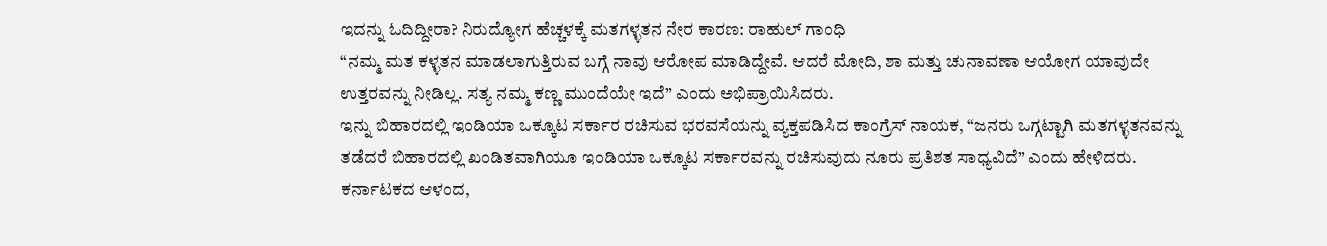ಇದನ್ನು ಓದಿದ್ದೀರಾ? ನಿರುದ್ಯೋಗ ಹೆಚ್ಚಳಕ್ಕೆ ಮತಗಳ್ಳತನ ನೇರ ಕಾರಣ: ರಾಹುಲ್ ಗಾಂಧಿ
“ನಮ್ಮ ಮತ ಕಳ್ಳತನ ಮಾಡಲಾಗುತ್ತಿರುವ ಬಗ್ಗೆ ನಾವು ಆರೋಪ ಮಾಡಿದ್ದೇವೆ. ಆದರೆ ಮೋದಿ, ಶಾ ಮತ್ತು ಚುನಾವಣಾ ಆಯೋಗ ಯಾವುದೇ ಉತ್ತರವನ್ನು ನೀಡಿಲ್ಲ. ಸತ್ಯ ನಮ್ಮ ಕಣ್ಣ ಮುಂದೆಯೇ ಇದೆ” ಎಂದು ಅಭಿಪ್ರಾಯಿಸಿದರು.
ಇನ್ನು ಬಿಹಾರದಲ್ಲಿ ಇಂಡಿಯಾ ಒಕ್ಕೂಟ ಸರ್ಕಾರ ರಚಿಸುವ ಭರವಸೆಯನ್ನು ವ್ಯಕ್ತಪಡಿಸಿದ ಕಾಂಗ್ರೆಸ್ ನಾಯಕ, “ಜನರು ಒಗ್ಗಟ್ಟಾಗಿ ಮತಗಳ್ಳತನವನ್ನು ತಡೆದರೆ ಬಿಹಾರದಲ್ಲಿ ಖಂಡಿತವಾಗಿಯೂ ಇಂಡಿಯಾ ಒಕ್ಕೂಟ ಸರ್ಕಾರವನ್ನು ರಚಿಸುವುದು ನೂರು ಪ್ರತಿಶತ ಸಾಧ್ಯವಿದೆ” ಎಂದು ಹೇಳಿದರು.
ಕರ್ನಾಟಕದ ಆಳಂದ,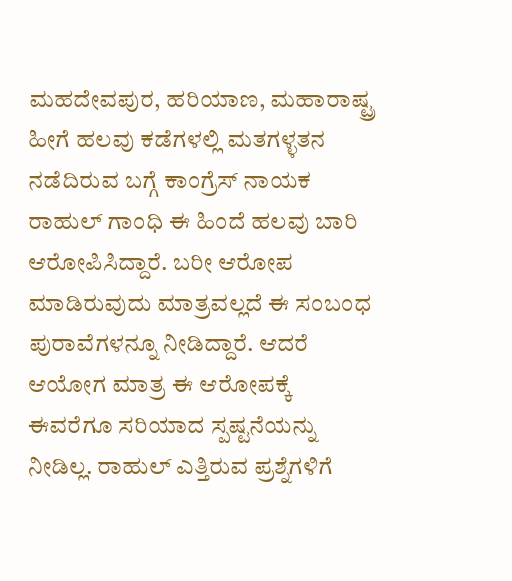ಮಹದೇವಪುರ, ಹರಿಯಾಣ, ಮಹಾರಾಷ್ಟ್ರ ಹೀಗೆ ಹಲವು ಕಡೆಗಳಲ್ಲಿ ಮತಗಳ್ಳತನ ನಡೆದಿರುವ ಬಗ್ಗೆ ಕಾಂಗ್ರೆಸ್ ನಾಯಕ ರಾಹುಲ್ ಗಾಂಧಿ ಈ ಹಿಂದೆ ಹಲವು ಬಾರಿ ಆರೋಪಿಸಿದ್ದಾರೆ. ಬರೀ ಆರೋಪ ಮಾಡಿರುವುದು ಮಾತ್ರವಲ್ಲದೆ ಈ ಸಂಬಂಧ ಪುರಾವೆಗಳನ್ನೂ ನೀಡಿದ್ದಾರೆ. ಆದರೆ ಆಯೋಗ ಮಾತ್ರ ಈ ಆರೋಪಕ್ಕೆ ಈವರೆಗೂ ಸರಿಯಾದ ಸ್ಪಷ್ಟನೆಯನ್ನು ನೀಡಿಲ್ಲ. ರಾಹುಲ್ ಎತ್ತಿರುವ ಪ್ರಶ್ನೆಗಳಿಗೆ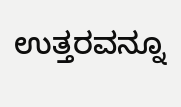ಉತ್ತರವನ್ನೂ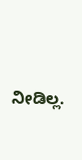ನೀಡಿಲ್ಲ.